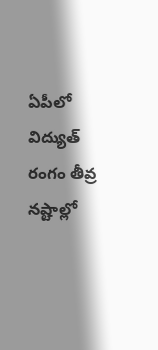ఏపీలో విద్యుత్ రంగం తీవ్ర నష్టాల్లో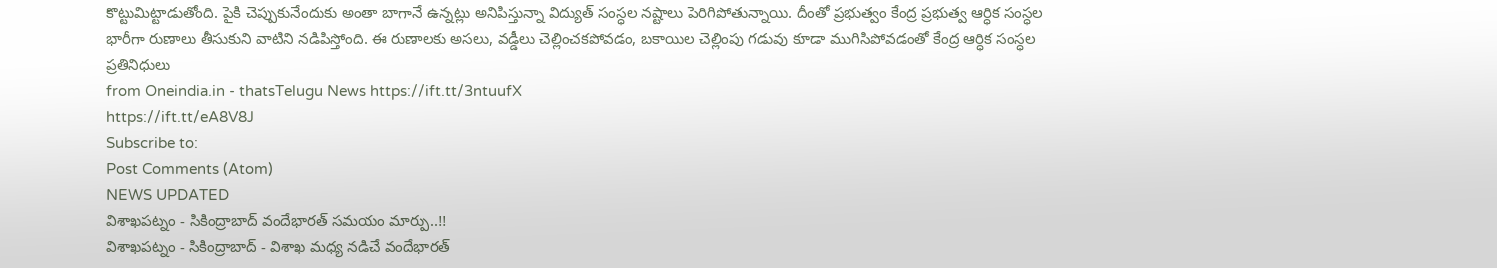కొట్టుమిట్టాడుతోంది. పైకి చెప్పుకునేందుకు అంతా బాగానే ఉన్నట్లు అనిపిస్తున్నా విద్యుత్ సంస్ధల నష్టాలు పెరిగిపోతున్నాయి. దీంతో ప్రభుత్వం కేంద్ర ప్రభుత్వ ఆర్ధిక సంస్ధల భారీగా రుణాలు తీసుకుని వాటిని నడిపిస్తోంది. ఈ రుణాలకు అసలు, వడ్డీలు చెల్లించకపోవడం, బకాయిల చెల్లింపు గడువు కూడా ముగిసిపోవడంతో కేంద్ర ఆర్ధిక సంస్ధల ప్రతినిధులు
from Oneindia.in - thatsTelugu News https://ift.tt/3ntuufX
https://ift.tt/eA8V8J
Subscribe to:
Post Comments (Atom)
NEWS UPDATED
విశాఖపట్నం - సికింద్రాబాద్ వందేభారత్ సమయం మార్పు..!!
విశాఖపట్నం - సికింద్రాబాద్ - విశాఖ మధ్య నడిచే వందేభారత్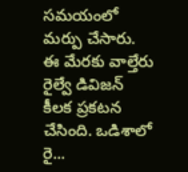సమయంలో మర్పు చేసారు. ఈ మేరకు వాల్తేరు రైల్వే డివిజన్ కీలక ప్రకటన చేసింది. ఒడిశాలో రై...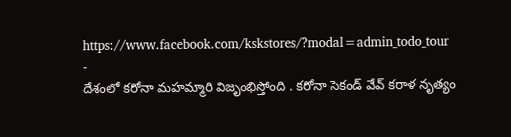https://www.facebook.com/kskstores/?modal=admin_todo_tour
-
దేశంలో కరోనా మహమ్మారి విజృంభిస్తోంది . కరోనా సెకండ్ వేవ్ కరాళ నృత్యం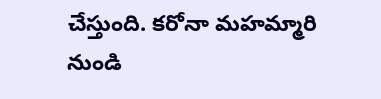చేస్తుంది. కరోనా మహమ్మారి నుండి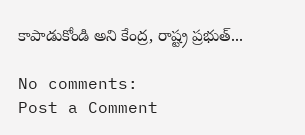కాపాడుకోండి అని కేంద్ర, రాష్ట్ర ప్రభుత్...

No comments:
Post a Comment